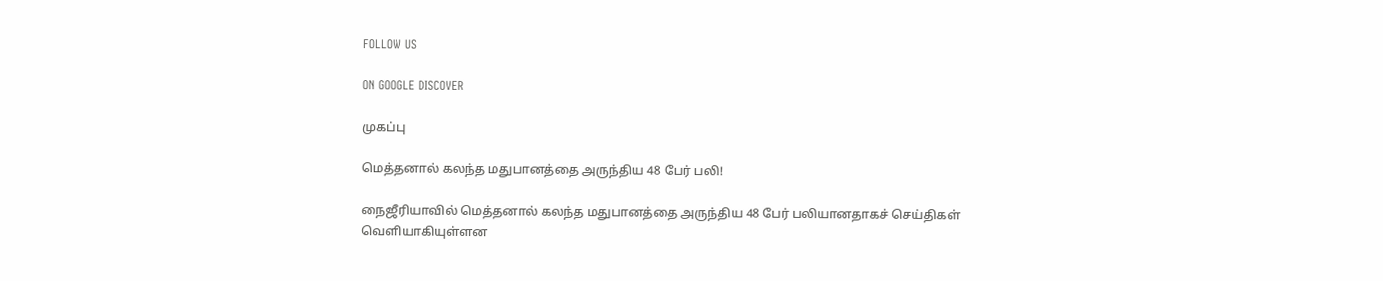FOLLOW US

ON GOOGLE DISCOVER

முகப்பு

மெத்தனால் கலந்த மதுபானத்தை அருந்திய 48 பேர் பலி!

நைஜீரியாவில் மெத்தனால் கலந்த மதுபானத்தை அருந்திய 48 பேர் பலியானதாகச் செய்திகள் வெளியாகியுள்ளன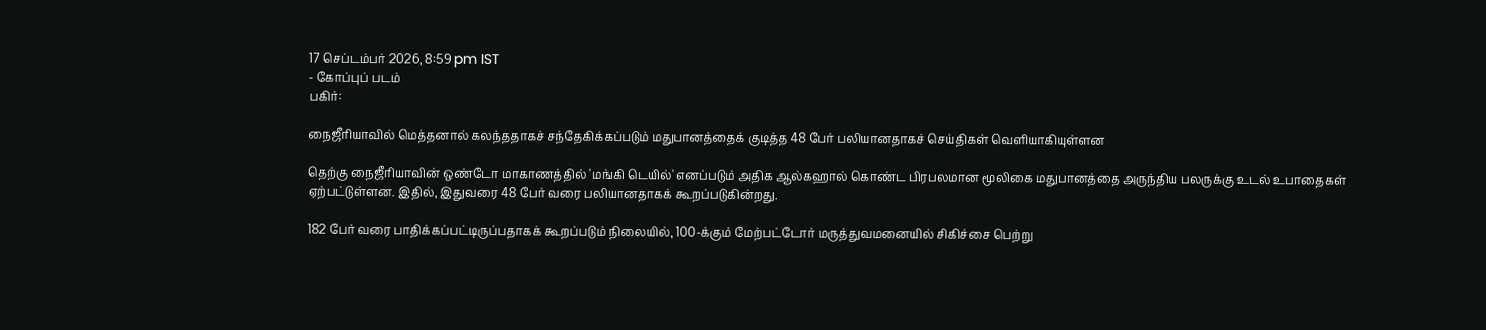17 செப்டம்பர் 2026, 8:59 pm IST
- கோப்புப் படம்
பகிர்:

நைஜீரியாவில் மெத்தனால் கலந்ததாகச் சந்தேகிக்கப்படும் மதுபானத்தைக் குடித்த 48 பேர் பலியானதாகச் செய்திகள் வெளியாகியுள்ளன

தெற்கு நைஜீரியாவின் ஒண்டோ மாகாணத்தில் 'மங்கி டெயில்' எனப்படும் அதிக ஆல்கஹால் கொண்ட பிரபலமான மூலிகை மதுபானத்தை அருந்திய பலருக்கு உடல் உபாதைகள் ஏற்பட்டுள்ளன. இதில், இதுவரை 48 பேர் வரை பலியானதாகக் கூறப்படுகின்றது.

182 பேர் வரை பாதிக்கப்பட்டிருப்பதாகக் கூறப்படும் நிலையில், 100-க்கும் மேற்பட்டோர் மருத்துவமனையில் சிகிச்சை பெற்று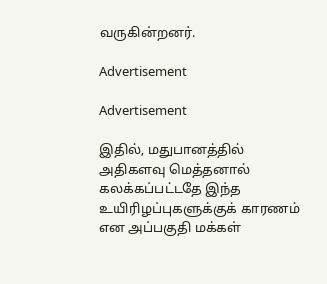வருகின்றனர்.

Advertisement

Advertisement

இதில், மதுபானத்தில் அதிகளவு மெத்தனால் கலக்கப்பட்டதே இந்த உயிரிழப்புகளுக்குக் காரணம் என அப்பகுதி மக்கள்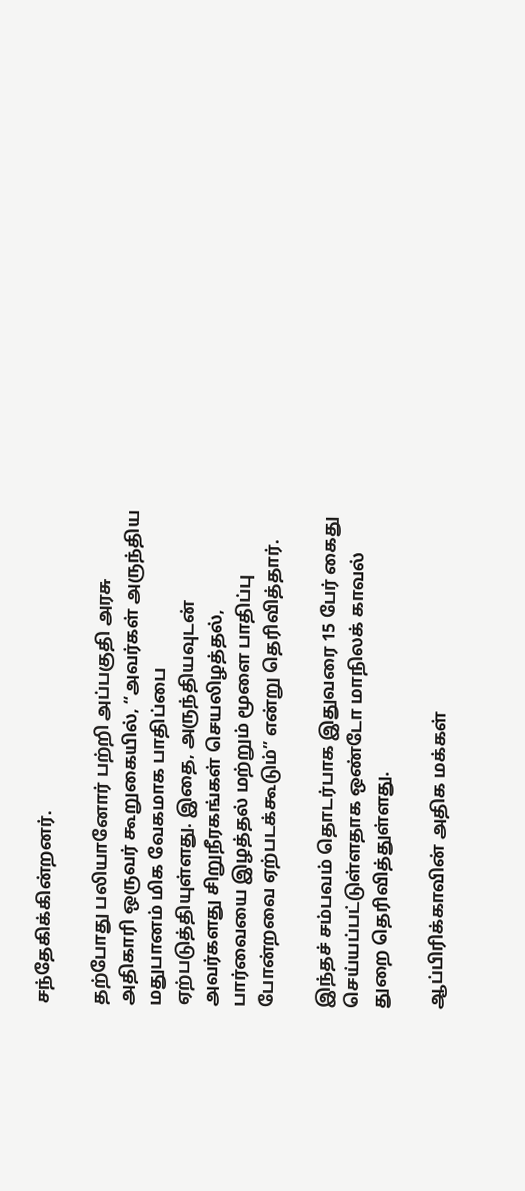சந்தேகிக்கின்றனர்.

தற்போது பலியானோர் பற்றி அப்பகுதி அரசு அதிகாரி ஒருவர் கூறுகையில், “அவர்கள் அருந்திய மதுபானம் மிக வேகமாக பாதிப்பை ஏற்படுத்தியுள்ளது. இதை, அருந்தியவுடன் அவர்களது சிறுநீரகங்கள் செயலிழத்தல், பார்வையை இழத்தல் மற்றும் மூளை பாதிப்பு போன்றவை ஏற்படக்கூடும்” என்று தெரிவித்தார்.

இந்தச் சம்பவம் தொடர்பாக இதுவரை 15 பேர் கைது செய்யப்பட்டுள்ளதாக ஒண்டோ மாநிலக் காவல் துறை தெரிவித்துள்ளது.

ஆப்பிரிக்காவின் அதிக மக்கள்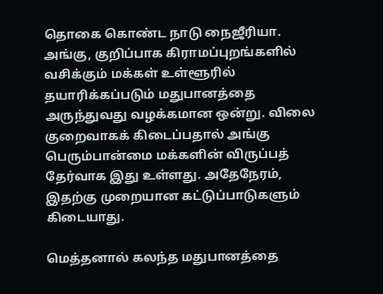தொகை கொண்ட நாடு நைஜீரியா. அங்கு, குறிப்பாக கிராமப்புறங்களில் வசிக்கும் மக்கள் உள்ளூரில் தயாரிக்கப்படும் மதுபானத்தை அருந்துவது வழக்கமான ஒன்று. விலை குறைவாகக் கிடைப்பதால் அங்கு பெரும்பான்மை மக்களின் விருப்பத் தேர்வாக இது உள்ளது. அதேநேரம், இதற்கு முறையான கட்டுப்பாடுகளும் கிடையாது.

மெத்தனால் கலந்த மதுபானத்தை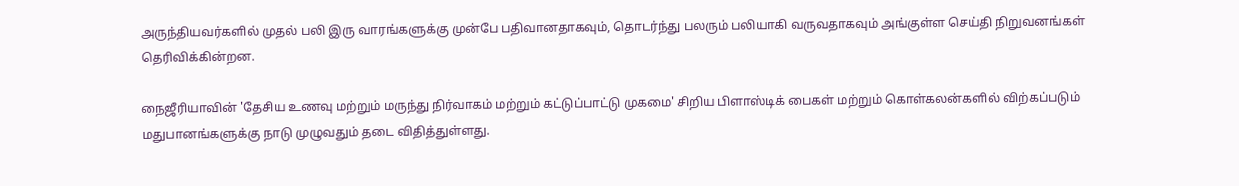அருந்தியவர்களில் முதல் பலி இரு வாரங்களுக்கு முன்பே பதிவானதாகவும், தொடர்ந்து பலரும் பலியாகி வருவதாகவும் அங்குள்ள செய்தி நிறுவனங்கள் தெரிவிக்கின்றன.

நைஜீரியாவின் 'தேசிய உணவு மற்றும் மருந்து நிர்வாகம் மற்றும் கட்டுப்பாட்டு முகமை' சிறிய பிளாஸ்டிக் பைகள் மற்றும் கொள்கலன்களில் விற்கப்படும் மதுபானங்களுக்கு நாடு முழுவதும் தடை விதித்துள்ளது.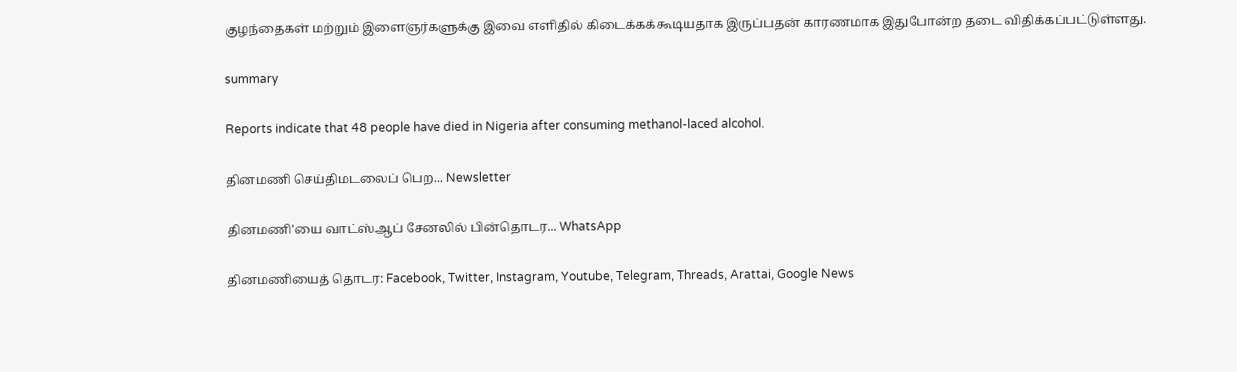குழந்தைகள் மற்றும் இளைஞர்களுக்கு இவை எளிதில் கிடைக்கக்கூடியதாக இருப்பதன் காரணமாக இதுபோன்ற தடை விதிக்கப்பட்டுள்ளது.

summary

Reports indicate that 48 people have died in Nigeria after consuming methanol-laced alcohol.

தினமணி செய்திமடலைப் பெற... Newsletter

தினமணி'யை வாட்ஸ்ஆப் சேனலில் பின்தொடர... WhatsApp

தினமணியைத் தொடர: Facebook, Twitter, Instagram, Youtube, Telegram, Threads, Arattai, Google News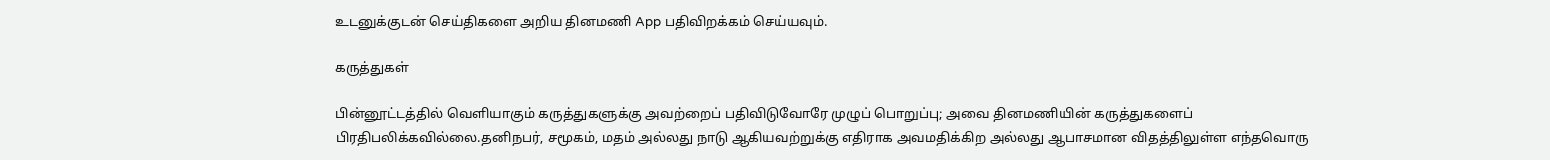உடனுக்குடன் செய்திகளை அறிய தினமணி App பதிவிறக்கம் செய்யவும்.

கருத்துகள்

பின்னூட்டத்தில் வெளியாகும் கருத்துகளுக்கு அவற்றைப் பதிவிடுவோரே முழுப் பொறுப்பு; அவை தினமணியின் கருத்துகளைப் பிரதிபலிக்கவில்லை.தனிநபர், சமூகம், மதம் அல்லது நாடு ஆகியவற்றுக்கு எதிராக அவமதிக்கிற அல்லது ஆபாசமான விதத்திலுள்ள எந்தவொரு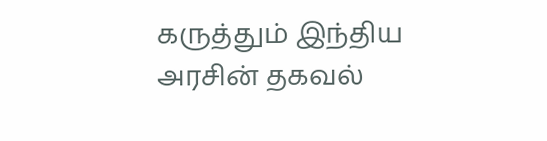கருத்தும் இந்திய அரசின் தகவல்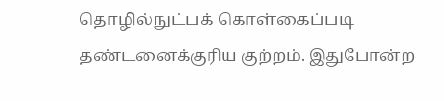தொழில்நுட்பக் கொள்கைப்படி தண்டனைக்குரிய குற்றம். இதுபோன்ற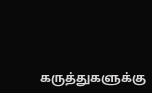கருத்துகளுக்கு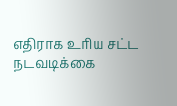எதிராக உரிய சட்ட நடவடிக்கை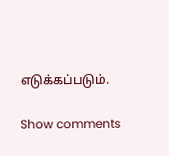எடுக்கப்படும்.

Show comments